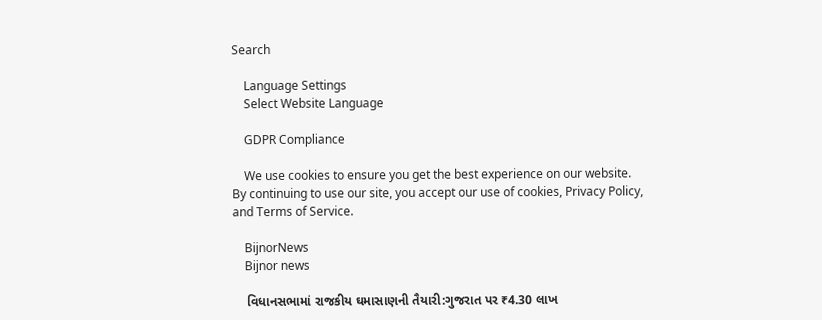Search

    Language Settings
    Select Website Language

    GDPR Compliance

    We use cookies to ensure you get the best experience on our website. By continuing to use our site, you accept our use of cookies, Privacy Policy, and Terms of Service.

    BijnorNews
    Bijnor news

    વિધાનસભામાં રાજકીય ઘમાસાણની તૈયારી:ગુજરાત પર ₹4.30 લાખ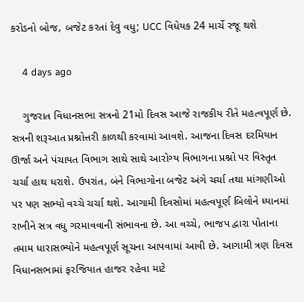કરોડનો બોજ, બજેટ કરતાં દેવુ વધુ; UCC વિધેયક 24 માર્ચે રજૂ થશે

    4 days ago

    ગુજરાત વિધાનસભા સત્રનો 21મો દિવસ આજે રાજકીય રીતે મહત્વપૂર્ણ છે. સત્રની શરૂઆત પ્રશ્નોત્તરી કાળથી કરવામાં આવશે. આજના દિવસ દરમિયાન ઊર્જા અને પંચાયત વિભાગ સાથે સાથે આરોગ્ય વિભાગના પ્રશ્નો પર વિસ્તૃત ચર્ચા હાથ ધરાશે. ઉપરાંત, બંને વિભાગોના બજેટ અંગે ચર્ચા તથા માંગણીઓ પર પણ સભ્યો વચ્ચે ચર્ચા થશે. આગામી દિવસોમાં મહત્વપૂર્ણ બિલોને ધ્યાનમાં રાખીને સત્ર વધુ ગરમાવવાની સંભાવના છે. આ વચ્ચે, ભાજપ દ્વારા પોતાના તમામ ધારાસભ્યોને મહત્વપૂર્ણ સૂચના આપવામાં આવી છે. આગામી ત્રણ દિવસ વિધાનસભામાં ફરજિયાત હાજર રહેવા માટે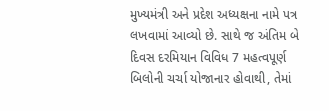મુખ્યમંત્રી અને પ્રદેશ અધ્યક્ષના નામે પત્ર લખવામાં આવ્યો છે. સાથે જ અંતિમ બે દિવસ દરમિયાન વિવિધ 7 મહત્વપૂર્ણ બિલોની ચર્ચા યોજાનાર હોવાથી, તેમાં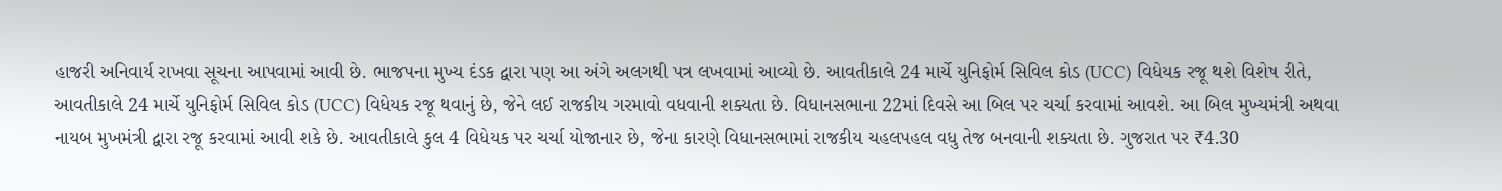હાજરી અનિવાર્ય રાખવા સૂચના આપવામાં આવી છે. ભાજપના મુખ્ય દંડક દ્વારા પણ આ અંગે અલગથી પત્ર લખવામાં આવ્યો છે. આવતીકાલે 24 માર્ચે યુનિફોર્મ સિવિલ કોડ (UCC) વિધેયક રજૂ થશે વિશેષ રીતે, આવતીકાલે 24 માર્ચે યુનિફોર્મ સિવિલ કોડ (UCC) વિધેયક રજૂ થવાનું છે, જેને લઈ રાજકીય ગરમાવો વધવાની શક્યતા છે. વિધાનસભાના 22માં દિવસે આ બિલ પર ચર્ચા કરવામાં આવશે. આ બિલ મુખ્યમંત્રી અથવા નાયબ મુખમંત્રી દ્વારા રજૂ કરવામાં આવી શકે છે. આવતીકાલે કુલ 4 વિધેયક પર ચર્ચા યોજાનાર છે, જેના કારણે વિધાનસભામાં રાજકીય ચહલપહલ વધુ તેજ બનવાની શક્યતા છે. ગુજરાત પર ₹4.30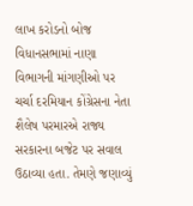લાખ કરોડનો બોજ વિધાનસભામાં નાણા વિભાગની માંગણીઓ પર ચર્ચા દરમિયાન કોંગ્રેસના નેતા શૈલેષ પરમારએ રાજ્ય સરકારના બજેટ પર સવાલ ઉઠાવ્યા હતા. તેમણે જણાવ્યું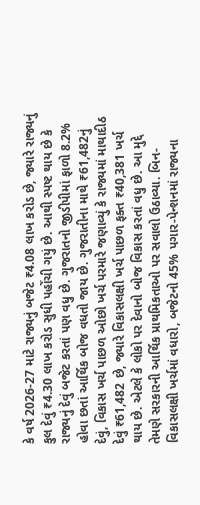કે વર્ષ 2026-27 માટે રાજ્યનું બજેટ ₹4.08 લાખ કરોડ છે, જ્યારે રાજ્યનું કુલ દેવું ₹4.30 લાખ કરોડ સુધી પહોંચી ગયું છે. આથી સ્પષ્ટ થાય છે કે રાજ્યનું દેવું બજેટ કરતાં પણ વધુ છે. ગુજરાતનો જીડીપીમાં ફાળો 8.2% હોવા છતાં આર્થિક બોજ વધતો જાય છે. ગુજરાતીના માથે ₹61,482નું દેવું, વિકાસ ખર્ચ પાછળ ઓછો ખર્ચ પરમારે જણાવ્યું કે રાજ્યમાં માથાદીઠ દેવું ₹61,482 છે, જ્યારે વિકાસલક્ષી ખર્ચ પાછળ ફક્ત ₹40,381 ખર્ચ થાય છે. એટલે કે લોકો પર દેવાનો બોજ વિકાસ કરતાં વધુ છે. આ મુદ્દે તેમણે સરકારની આર્થિક પ્રાથમિકતાઓ પર સવાલો ઉઠાવ્યા. બિન-વિકાસલક્ષી ખર્ચમાં વધારો, બજેટનો 45% પગાર-પેન્શનમાં રાજ્યના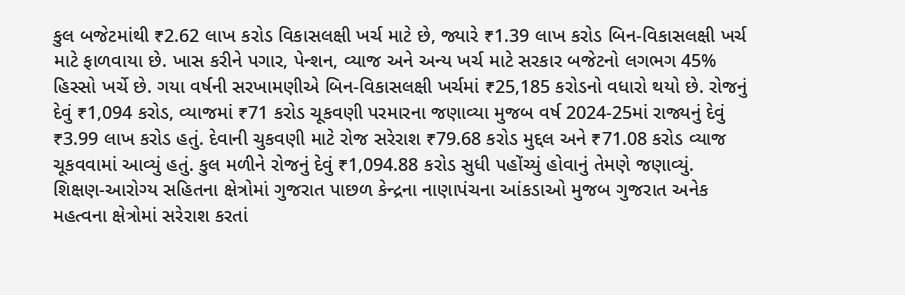કુલ બજેટમાંથી ₹2.62 લાખ કરોડ વિકાસલક્ષી ખર્ચ માટે છે, જ્યારે ₹1.39 લાખ કરોડ બિન-વિકાસલક્ષી ખર્ચ માટે ફાળવાયા છે. ખાસ કરીને પગાર, પેન્શન, વ્યાજ અને અન્ય ખર્ચ માટે સરકાર બજેટનો લગભગ 45% હિસ્સો ખર્ચે છે. ગયા વર્ષની સરખામણીએ બિન-વિકાસલક્ષી ખર્ચમાં ₹25,185 કરોડનો વધારો થયો છે. રોજનું દેવું ₹1,094 કરોડ, વ્યાજમાં ₹71 કરોડ ચૂકવણી પરમારના જણાવ્યા મુજબ વર્ષ 2024-25માં રાજ્યનું દેવું ₹3.99 લાખ કરોડ હતું. દેવાની ચુકવણી માટે રોજ સરેરાશ ₹79.68 કરોડ મુદ્દલ અને ₹71.08 કરોડ વ્યાજ ચૂકવવામાં આવ્યું હતું. કુલ મળીને રોજનું દેવું ₹1,094.88 કરોડ સુધી પહોંચ્યું હોવાનું તેમણે જણાવ્યું. શિક્ષણ-આરોગ્ય સહિતના ક્ષેત્રોમાં ગુજરાત પાછળ કેન્દ્રના નાણાપંચના આંકડાઓ મુજબ ગુજરાત અનેક મહત્વના ક્ષેત્રોમાં સરેરાશ કરતાં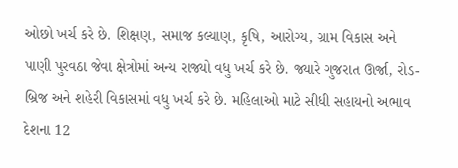ઓછો ખર્ચ કરે છે. શિક્ષણ, સમાજ કલ્યાણ, કૃષિ, આરોગ્ય, ગ્રામ વિકાસ અને પાણી પુરવઠા જેવા ક્ષેત્રોમાં અન્ય રાજ્યો વધુ ખર્ચ કરે છે. જ્યારે ગુજરાત ઊર્જા, રોડ-બ્રિજ અને શહેરી વિકાસમાં વધુ ખર્ચ કરે છે. મહિલાઓ માટે સીધી સહાયનો અભાવ દેશના 12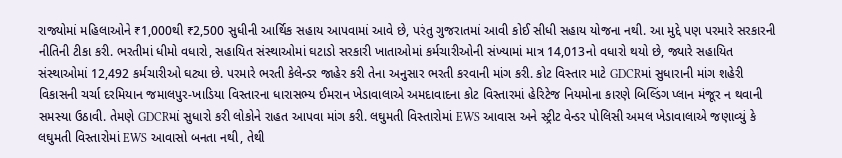રાજ્યોમાં મહિલાઓને ₹1,000થી ₹2,500 સુધીની આર્થિક સહાય આપવામાં આવે છે, પરંતુ ગુજરાતમાં આવી કોઈ સીધી સહાય યોજના નથી. આ મુદ્દે પણ પરમારે સરકારની નીતિની ટીકા કરી. ભરતીમાં ધીમો વધારો, સહાયિત સંસ્થાઓમાં ઘટાડો સરકારી ખાતાઓમાં કર્મચારીઓની સંખ્યામાં માત્ર 14,013નો વધારો થયો છે, જ્યારે સહાયિત સંસ્થાઓમાં 12,492 કર્મચારીઓ ઘટ્યા છે. પરમારે ભરતી કેલેન્ડર જાહેર કરી તેના અનુસાર ભરતી કરવાની માંગ કરી. કોટ વિસ્તાર માટે GDCRમાં સુધારાની માંગ શહેરી વિકાસની ચર્ચા દરમિયાન જમાલપુર-ખાડિયા વિસ્તારના ધારાસભ્ય ઈમરાન ખેડાવાલાએ અમદાવાદના કોટ વિસ્તારમાં હેરિટેજ નિયમોના કારણે બિલ્ડિંગ પ્લાન મંજૂર ન થવાની સમસ્યા ઉઠાવી. તેમણે GDCRમાં સુધારો કરી લોકોને રાહત આપવા માંગ કરી. લઘુમતી વિસ્તારોમાં EWS આવાસ અને સ્ટ્રીટ વેન્ડર પોલિસી અમલ ખેડાવાલાએ જણાવ્યું કે લઘુમતી વિસ્તારોમાં EWS આવાસો બનતા નથી, તેથી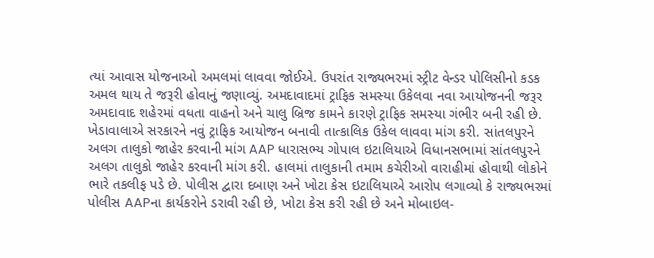ત્યાં આવાસ યોજનાઓ અમલમાં લાવવા જોઈએ. ઉપરાંત રાજ્યભરમાં સ્ટ્રીટ વેન્ડર પોલિસીનો કડક અમલ થાય તે જરૂરી હોવાનું જણાવ્યું. અમદાવાદમાં ટ્રાફિક સમસ્યા ઉકેલવા નવા આયોજનની જરૂર અમદાવાદ શહેરમાં વધતા વાહનો અને ચાલુ બ્રિજ કામને કારણે ટ્રાફિક સમસ્યા ગંભીર બની રહી છે. ખેડાવાલાએ સરકારને નવું ટ્રાફિક આયોજન બનાવી તાત્કાલિક ઉકેલ લાવવા માંગ કરી. સાંતલપુરને અલગ તાલુકો જાહેર કરવાની માંગ AAP ધારાસભ્ય ગોપાલ ઇટાલિયાએ વિધાનસભામાં સાંતલપુરને અલગ તાલુકો જાહેર કરવાની માંગ કરી. હાલમાં તાલુકાની તમામ કચેરીઓ વારાહીમાં હોવાથી લોકોને ભારે તકલીફ પડે છે. પોલીસ દ્વારા દબાણ અને ખોટા કેસ ઇટાલિયાએ આરોપ લગાવ્યો કે રાજ્યભરમાં પોલીસ AAPના કાર્યકરોને ડરાવી રહી છે, ખોટા કેસ કરી રહી છે અને મોબાઇલ-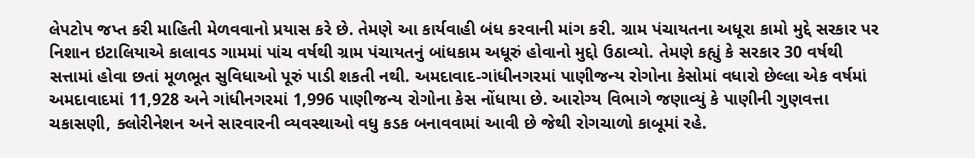લેપટોપ જપ્ત કરી માહિતી મેળવવાનો પ્રયાસ કરે છે. તેમણે આ કાર્યવાહી બંધ કરવાની માંગ કરી. ગ્રામ પંચાયતના અધૂરા કામો મુદ્દે સરકાર પર નિશાન ઇટાલિયાએ કાલાવડ ગામમાં પાંચ વર્ષથી ગ્રામ પંચાયતનું બાંધકામ અધૂરું હોવાનો મુદ્દો ઉઠાવ્યો. તેમણે કહ્યું કે સરકાર 30 વર્ષથી સત્તામાં હોવા છતાં મૂળભૂત સુવિધાઓ પૂરું પાડી શકતી નથી. અમદાવાદ-ગાંધીનગરમાં પાણીજન્ય રોગોના કેસોમાં વધારો છેલ્લા એક વર્ષમાં અમદાવાદમાં 11,928 અને ગાંધીનગરમાં 1,996 પાણીજન્ય રોગોના કેસ નોંધાયા છે. આરોગ્ય વિભાગે જણાવ્યું કે પાણીની ગુણવત્તા ચકાસણી, ક્લોરીનેશન અને સારવારની વ્યવસ્થાઓ વધુ કડક બનાવવામાં આવી છે જેથી રોગચાળો કાબૂમાં રહે.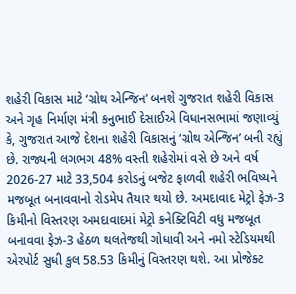શહેરી વિકાસ માટે ‘ગ્રોથ એન્જિન’ બનશે ગુજરાત શહેરી વિકાસ અને ગૃહ નિર્માણ મંત્રી કનુભાઈ દેસાઈએ વિધાનસભામાં જણાવ્યું કે, ગુજરાત આજે દેશના શહેરી વિકાસનું ‘ગ્રોથ એન્જિન’ બની રહ્યું છે. રાજ્યની લગભગ 48% વસ્તી શહેરોમાં વસે છે અને વર્ષ 2026-27 માટે 33,504 કરોડનું બજેટ ફાળવી શહેરી ભવિષ્યને મજબૂત બનાવવાનો રોડમેપ તૈયાર થયો છે. અમદાવાદ મેટ્રો ફેઝ-3 કિમીનો વિસ્તરણ અમદાવાદમાં મેટ્રો કનેક્ટિવિટી વધુ મજબૂત બનાવવા ફેઝ-3 હેઠળ થલતેજથી ગોધાવી અને નમો સ્ટેડિયમથી એરપોર્ટ સુધી કુલ 58.53 કિમીનું વિસ્તરણ થશે. આ પ્રોજેક્ટ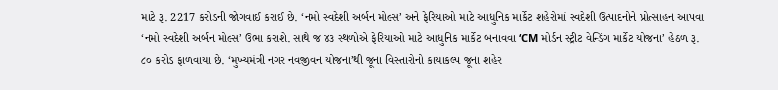માટે રૂ. 2217 કરોડની જોગવાઈ કરાઈ છે. ‘નમો સ્વદેશી અર્બન મોલ્સ’ અને ફેરિયાઓ માટે આધુનિક માર્કેટ શહેરોમાં સ્વદેશી ઉત્પાદનોને પ્રોત્સાહન આપવા ‘નમો સ્વદેશી અર્બન મોલ્સ’ ઉભા કરાશે. સાથે જ ૪૩ સ્થળોએ ફેરિયાઓ માટે આધુનિક માર્કેટ બનાવવા ‘CM મોર્ડન સ્ટ્રીટ વેન્ડિંગ માર્કેટ યોજના’ હેઠળ રૂ. ૮૦ કરોડ ફાળવાયા છે. ‘મુખ્યમંત્રી નગર નવજીવન યોજના’થી જૂના વિસ્તારોનો કાયાકલ્પ જૂના શહેર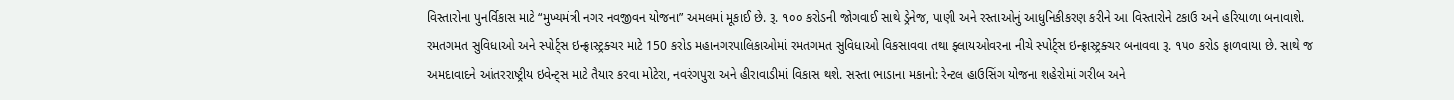વિસ્તારોના પુનર્વિકાસ માટે “મુખ્યમંત્રી નગર નવજીવન યોજના” અમલમાં મૂકાઈ છે. રૂ. ૧૦૦ કરોડની જોગવાઈ સાથે ડ્રેનેજ, પાણી અને રસ્તાઓનું આધુનિકીકરણ કરીને આ વિસ્તારોને ટકાઉ અને હરિયાળા બનાવાશે. રમતગમત સુવિધાઓ અને સ્પોર્ટ્સ ઇન્ફ્રાસ્ટ્રક્ચર માટે 150 કરોડ મહાનગરપાલિકાઓમાં રમતગમત સુવિધાઓ વિકસાવવા તથા ફ્લાયઓવરના નીચે સ્પોર્ટ્સ ઇન્ફ્રાસ્ટ્રક્ચર બનાવવા રૂ. ૧૫૦ કરોડ ફાળવાયા છે. સાથે જ અમદાવાદને આંતરરાષ્ટ્રીય ઇવેન્ટ્સ માટે તૈયાર કરવા મોટેરા, નવરંગપુરા અને હીરાવાડીમાં વિકાસ થશે. સસ્તા ભાડાના મકાનો: રેન્ટલ હાઉસિંગ યોજના શહેરોમાં ગરીબ અને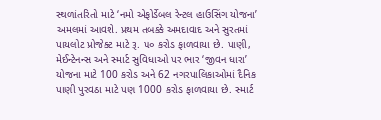સ્થળાંતરિતો માટે ‘નમો એફોર્ડેબલ રેન્ટલ હાઉસિંગ યોજના’ અમલમાં આવશે. પ્રથમ તબક્કે અમદાવાદ અને સુરતમાં પાયલોટ પ્રોજેક્ટ માટે રૂ. ૫૦ કરોડ ફાળવાયા છે. પાણી, મેઈન્ટેનન્સ અને સ્માર્ટ સુવિધાઓ પર ભાર ‘જીવન ધારા’ યોજના માટે 100 કરોડ અને 62 નગરપાલિકાઓમાં દૈનિક પાણી પુરવઠા માટે પણ 1000 કરોડ ફાળવાયા છે. સ્માર્ટ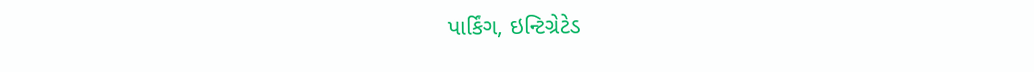પાર્કિંગ, ઇન્ટિગ્રેટેડ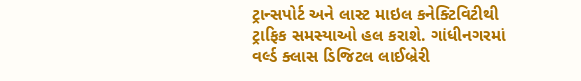ટ્રાન્સપોર્ટ અને લાસ્ટ માઇલ કનેક્ટિવિટીથી ટ્રાફિક સમસ્યાઓ હલ કરાશે. ગાંધીનગરમાં વર્લ્ડ ક્લાસ ડિજિટલ લાઈબ્રેરી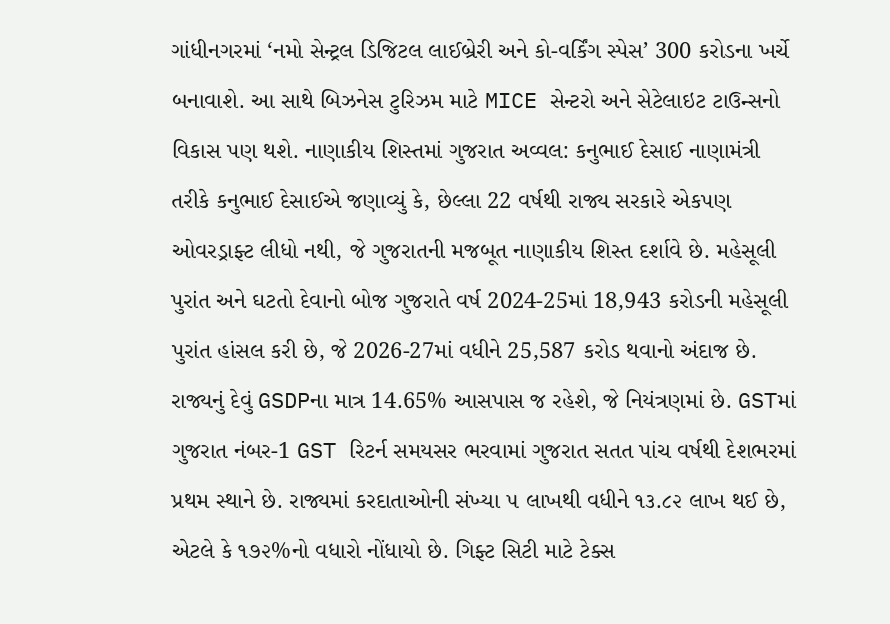ગાંધીનગરમાં ‘નમો સેન્ટ્રલ ડિજિટલ લાઈબ્રેરી અને કો-વર્કિંગ સ્પેસ’ 300 કરોડના ખર્ચે બનાવાશે. આ સાથે બિઝનેસ ટુરિઝમ માટે MICE સેન્ટરો અને સેટેલાઇટ ટાઉન્સનો વિકાસ પણ થશે. નાણાકીય શિસ્તમાં ગુજરાત અવ્વલ: કનુભાઈ દેસાઈ નાણામંત્રી તરીકે કનુભાઈ દેસાઈએ જણાવ્યું કે, છેલ્લા 22 વર્ષથી રાજ્ય સરકારે એકપણ ઓવરડ્રાફ્ટ લીધો નથી, જે ગુજરાતની મજબૂત નાણાકીય શિસ્ત દર્શાવે છે. મહેસૂલી પુરાંત અને ઘટતો દેવાનો બોજ ગુજરાતે વર્ષ 2024-25માં 18,943 કરોડની મહેસૂલી પુરાંત હાંસલ કરી છે, જે 2026-27માં વધીને 25,587 કરોડ થવાનો અંદાજ છે. રાજ્યનું દેવું GSDPના માત્ર 14.65% આસપાસ જ રહેશે, જે નિયંત્રણમાં છે. GSTમાં ગુજરાત નંબર-1 GST રિટર્ન સમયસર ભરવામાં ગુજરાત સતત પાંચ વર્ષથી દેશભરમાં પ્રથમ સ્થાને છે. રાજ્યમાં કરદાતાઓની સંખ્યા ૫ લાખથી વધીને ૧૩.૮૨ લાખ થઈ છે, એટલે કે ૧૭૨%નો વધારો નોંધાયો છે. ગિફ્ટ સિટી માટે ટેક્સ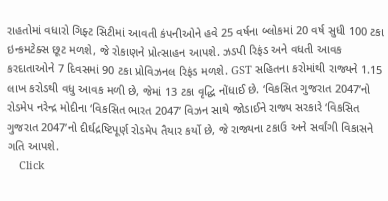રાહતોમાં વધારો ગિફ્ટ સિટીમાં આવતી કંપનીઓને હવે 25 વર્ષના બ્લોકમાં 20 વર્ષ સુધી 100 ટકા ઇન્કમટેક્સ છૂટ મળશે, જે રોકાણને પ્રોત્સાહન આપશે. ઝડપી રિફંડ અને વધતી આવક કરદાતાઓને 7 દિવસમાં 90 ટકા પ્રોવિઝનલ રિફંડ મળશે. GST સહિતના કરોમાંથી રાજ્યને 1.15 લાખ કરોડથી વધુ આવક મળી છે, જેમાં 13 ટકા વૃદ્ધિ નોંધાઈ છે. ‘વિકસિત ગુજરાત 2047’નો રોડમેપ નરેન્દ્ર મોદીના ‘વિકસિત ભારત 2047’ વિઝન સાથે જોડાઈને રાજ્ય સરકારે ‘વિકસિત ગુજરાત 2047’નો દીર્ઘદ્રષ્ટિપૂર્ણ રોડમેપ તૈયાર કર્યો છે, જે રાજ્યના ટકાઉ અને સર્વાંગી વિકાસને ગતિ આપશે.
    Click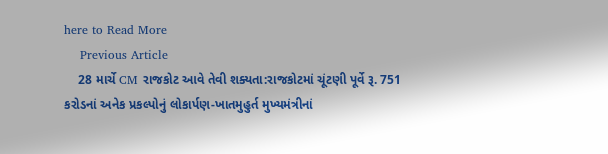here to Read More
    Previous Article
    28 માર્ચે CM રાજકોટ આવે તેવી શક્યતા:રાજકોટમાં ચૂંટણી પૂર્વે રૂ. 751 કરોડનાં અનેક પ્રકલ્પોનું લોકાર્પણ-ખાતમુહુર્ત મુખ્યમંત્રીનાં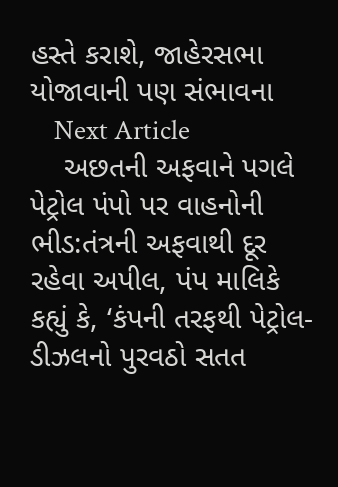હસ્તે કરાશે, જાહેરસભા યોજાવાની પણ સંભાવના
    Next Article
    અછતની અફવાને પગલે પેટ્રોલ પંપો પર વાહનોની ભીડ:તંત્રની અફવાથી દૂર રહેવા અપીલ, પંપ માલિકે કહ્યું કે, ‘કંપની તરફથી પેટ્રોલ-ડીઝલનો પુરવઠો સતત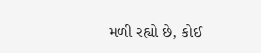મળી રહ્યો છે, કોઈ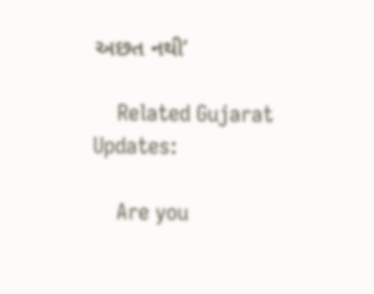અછત નથી’

    Related Gujarat Updates:

    Are you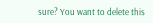sure? You want to delete this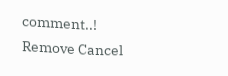comment..! Remove Cancel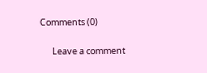Comments (0)

      Leave a comment